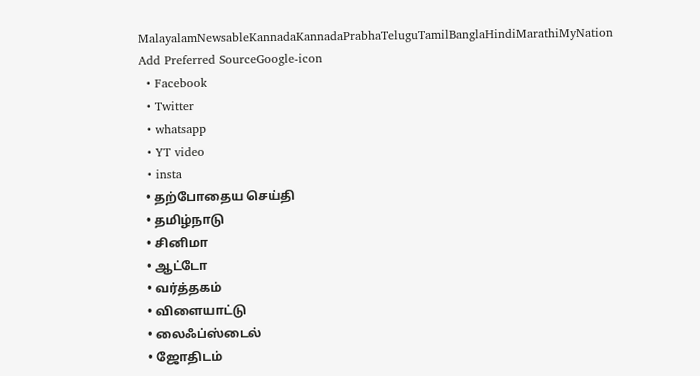MalayalamNewsableKannadaKannadaPrabhaTeluguTamilBanglaHindiMarathiMyNation
Add Preferred SourceGoogle-icon
  • Facebook
  • Twitter
  • whatsapp
  • YT video
  • insta
  • தற்போதைய செய்தி
  • தமிழ்நாடு
  • சினிமா
  • ஆட்டோ
  • வர்த்தகம்
  • விளையாட்டு
  • லைஃப்ஸ்டைல்
  • ஜோதிடம்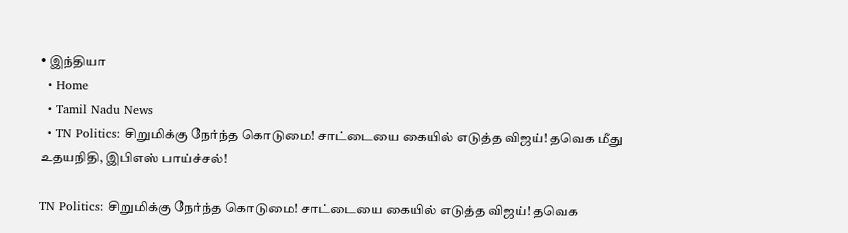• இந்தியா
  • Home
  • Tamil Nadu News
  • TN Politics: சிறுமிக்கு நேர்ந்த கொடுமை! சாட்டையை கையில் எடுத்த விஜய்! தவெக மீது உதயநிதி, இபிஎஸ் பாய்ச்சல்!

TN Politics: சிறுமிக்கு நேர்ந்த கொடுமை! சாட்டையை கையில் எடுத்த விஜய்! தவெக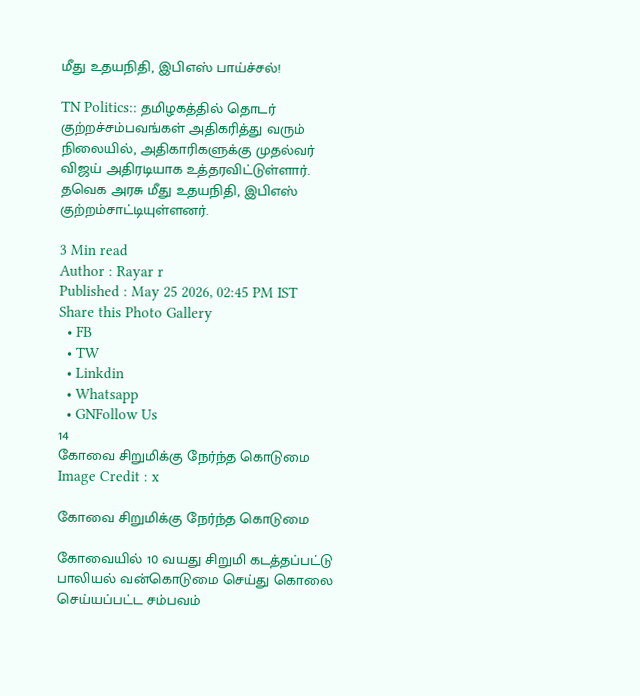மீது உதயநிதி, இபிஎஸ் பாய்ச்சல்!

TN Politics:: தமிழகத்தில் தொடர் குற்றச்சம்பவங்கள் அதிகரித்து வரும் நிலையில், அதிகாரிகளுக்கு முதல்வர் விஜய் அதிரடியாக உத்தரவிட்டுள்ளார். தவெக அரசு மீது உதயநிதி, இபிஎஸ் குற்றம்சாட்டியுள்ளனர்.

3 Min read
Author : Rayar r
Published : May 25 2026, 02:45 PM IST
Share this Photo Gallery
  • FB
  • TW
  • Linkdin
  • Whatsapp
  • GNFollow Us
14
கோவை சிறுமிக்கு நேர்ந்த கொடுமை
Image Credit : x

கோவை சிறுமிக்கு நேர்ந்த கொடுமை

கோவையில் 10 வயது சிறுமி கடத்தப்பட்டு பாலியல் வன்கொடுமை செய்து கொலை செய்யப்பட்ட சம்பவம்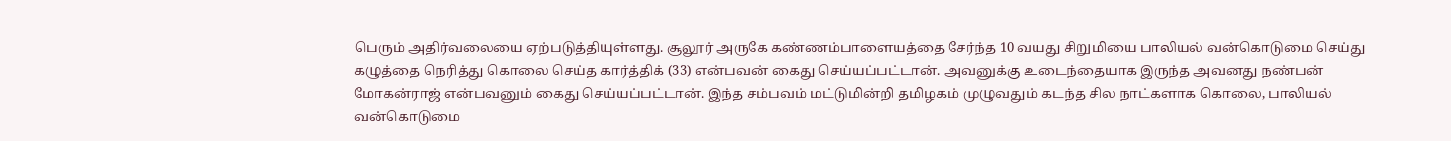பெரும் அதிர்வலையை ஏற்படுத்தியுள்ளது. சூலூர் அருகே கண்ணம்பாளையத்தை சேர்ந்த 10 வயது சிறுமியை பாலியல் வன்கொடுமை செய்து கழுத்தை நெரித்து கொலை செய்த கார்த்திக் (33) என்பவன் கைது செய்யப்பட்டான். அவனுக்கு உடைந்தையாக இருந்த அவனது நண்பன் மோகன்ராஜ் என்பவனும் கைது செய்யப்பட்டான். இந்த சம்பவம் மட்டுமின்றி தமிழகம் முழுவதும் கடந்த சில நாட்களாக கொலை, பாலியல் வன்கொடுமை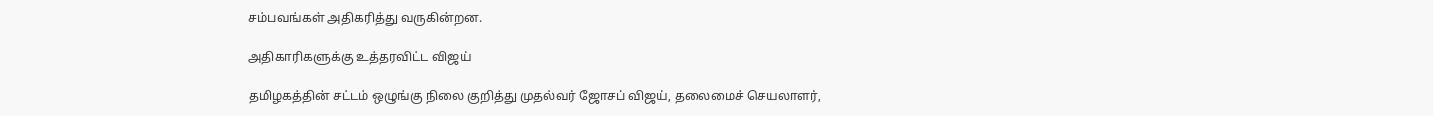சம்பவங்கள் அதிகரித்து வருகின்றன.

அதிகாரிகளுக்கு உத்தரவிட்ட விஜய்

தமிழகத்தின் சட்டம் ஒழுங்கு நிலை குறித்து முதல்வர் ஜோசப் விஜய், தலைமைச் செயலாளர்,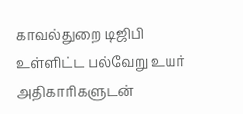காவல்துறை டிஜிபி உள்ளிட்ட பல்வேறு உயர் அதிகாரிகளுடன்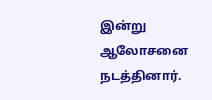இன்று ஆலோசனை நடத்தினார்.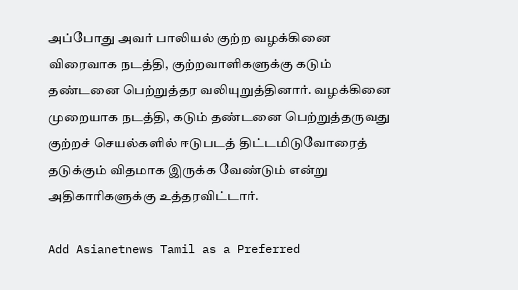அப்போது அவர் பாலியல் குற்ற வழக்கினை விரைவாக நடத்தி, குற்றவாளிகளுக்கு கடும் தண்டனை பெற்றுத்தர வலியுறுத்தினார். வழக்கினை முறையாக நடத்தி, கடும் தண்டனை பெற்றுத்தருவது குற்றச் செயல்களில் ஈடுபடத் திட்டமிடுவோரைத் தடுக்கும் விதமாக இருக்க வேண்டும் என்று அதிகாரிகளுக்கு உத்தரவிட்டார்.

Add Asianetnews Tamil as a Preferred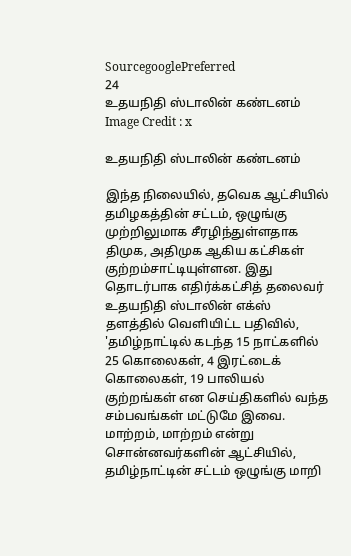SourcegooglePreferred
24
உதயநிதி ஸ்டாலின் கண்டனம்
Image Credit : x

உதயநிதி ஸ்டாலின் கண்டனம்

இந்த நிலையில், தவெக ஆட்சியில் தமிழகத்தின் சட்டம், ஒழுங்கு முற்றிலுமாக சீரழிந்துள்ளதாக திமுக, அதிமுக ஆகிய கட்சிகள் குற்றம்சாட்டியுள்ளன. இது தொடர்பாக எதிர்க்கட்சித் தலைவர் உதயநிதி ஸ்டாலின் எக்ஸ் தளத்தில் வெளியிட்ட பதிவில், 'தமிழ்நாட்டில் கடந்த 15 நாட்களில் 25 கொலைகள், 4 இரட்டைக் கொலைகள், 19 பாலியல் குற்றங்கள் என செய்திகளில் வந்த சம்பவங்கள் மட்டுமே இவை. மாற்றம், மாற்றம் என்று சொன்னவர்களின் ஆட்சியில், தமிழ்நாட்டின் சட்டம் ஒழுங்கு மாறி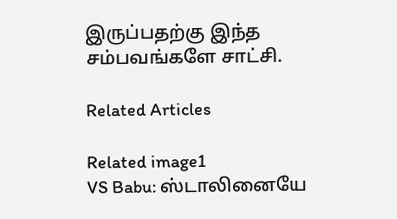இருப்பதற்கு இந்த சம்பவங்களே சாட்சி.

Related Articles

Related image1
VS Babu: ஸ்டாலினையே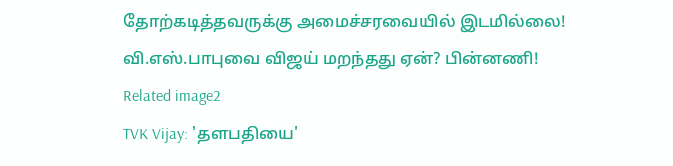தோற்கடித்தவருக்கு அமைச்சரவையில் இடமில்லை! வி.எஸ்.பாபுவை விஜய் மறந்தது ஏன்? பின்னணி!
Related image2
TVK Vijay: 'தளபதியை'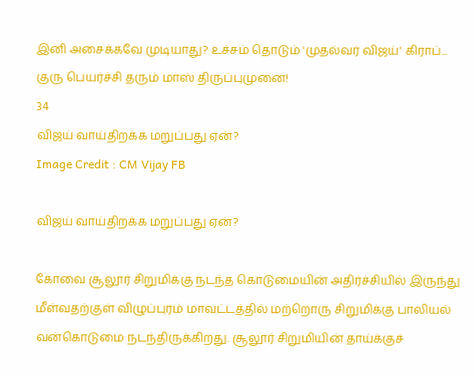இனி அசைக்கவே முடியாது? உச்சம் தொடும் 'முதல்வர் விஜய்' கிராப்... குரு பெயர்ச்சி தரும் மாஸ் திருப்புமுனை!
34
விஜய் வாய்திறக்க மறுப்பது ஏன்?
Image Credit : CM Vijay FB

விஜய் வாய்திறக்க மறுப்பது ஏன்?

கோவை சூலூர் சிறுமிக்கு நடந்த கொடுமையின் அதிர்ச்சியில் இருந்து மீள்வதற்குள் விழுப்புரம் மாவட்டத்தில் மற்றொரு சிறுமிக்கு பாலியல் வன்கொடுமை நடந்திருக்கிறது. சூலூர் சிறுமியின் தாய்க்குச்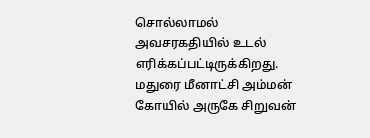சொல்லாமல் அவசரகதியில் உடல் எரிக்கப்பட்டிருக்கிறது. மதுரை மீனாட்சி அம்மன் கோயில் அருகே சிறுவன்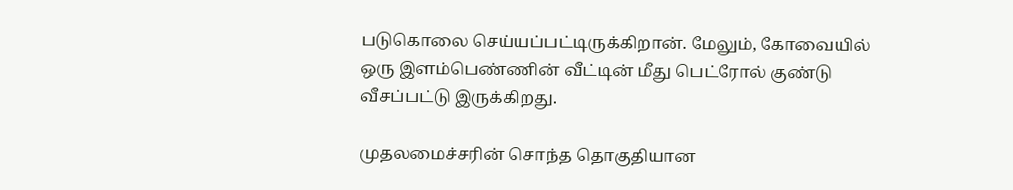படுகொலை செய்யப்பட்டிருக்கிறான். மேலும், கோவையில் ஒரு இளம்பெண்ணின் வீட்டின் மீது பெட்ரோல் குண்டு வீசப்பட்டு இருக்கிறது.

முதலமைச்சரின் சொந்த தொகுதியான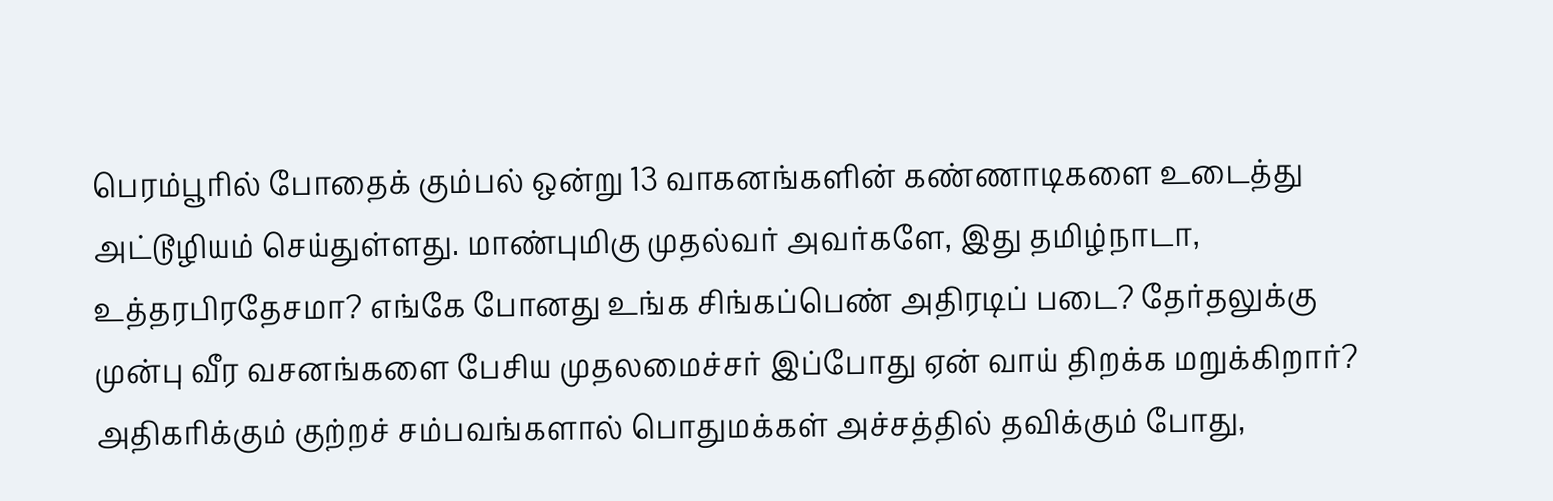பெரம்பூரில் போதைக் கும்பல் ஒன்று 13 வாகனங்களின் கண்ணாடிகளை உடைத்து அட்டூழியம் செய்துள்ளது. மாண்புமிகு முதல்வர் அவர்களே, இது தமிழ்நாடா, உத்தரபிரதேசமா? எங்கே போனது உங்க சிங்கப்பெண் அதிரடிப் படை? தேர்தலுக்கு முன்பு வீர வசனங்களை பேசிய முதலமைச்சர் இப்போது ஏன் வாய் திறக்க மறுக்கிறார்? அதிகரிக்கும் குற்றச் சம்பவங்களால் பொதுமக்கள் அச்சத்தில் தவிக்கும் போது,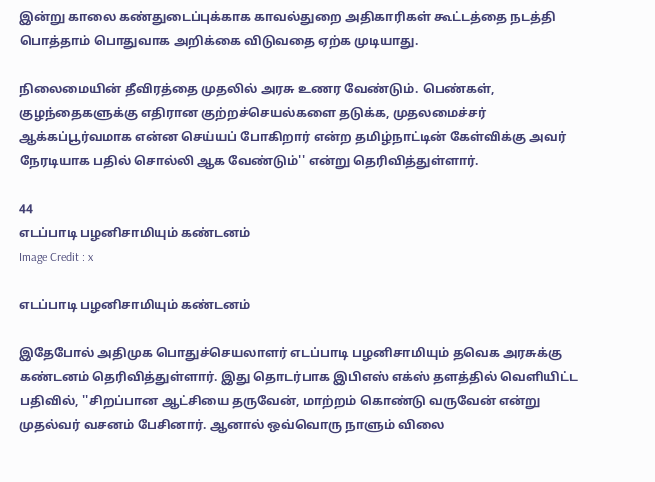இன்று காலை கண்துடைப்புக்காக காவல்துறை அதிகாரிகள் கூட்டத்தை நடத்தி பொத்தாம் பொதுவாக அறிக்கை விடுவதை ஏற்க முடியாது.

நிலைமையின் தீவிரத்தை முதலில் அரசு உணர வேண்டும். பெண்கள், குழந்தைகளுக்கு எதிரான குற்றச்செயல்களை தடுக்க, முதலமைச்சர் ஆக்கப்பூர்வமாக என்ன செய்யப் போகிறார் என்ற தமிழ்நாட்டின் கேள்விக்கு அவர் நேரடியாக பதில் சொல்லி ஆக வேண்டும்'' என்று தெரிவித்துள்ளார்.

44
எடப்பாடி பழனிசாமியும் கண்டனம்
Image Credit : x

எடப்பாடி பழனிசாமியும் கண்டனம்

இதேபோல் அதிமுக பொதுச்செயலாளர் எடப்பாடி பழனிசாமியும் தவெக அரசுக்கு கண்டனம் தெரிவித்துள்ளார். இது தொடர்பாக இபிஎஸ் எக்ஸ் தளத்தில் வெளியிட்ட பதிவில், ''சிறப்பான ஆட்சியை தருவேன், மாற்றம் கொண்டு வருவேன் என்று முதல்வர் வசனம் பேசினார். ஆனால் ஒவ்வொரு நாளும் விலை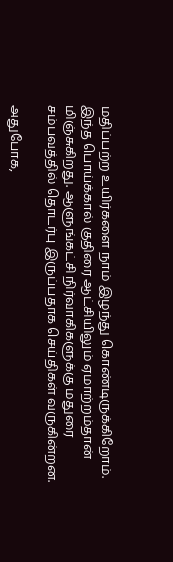மதிப்பற்ற உயிர்களை நாம் இழந்து கொண்டிருக்கிறோம். இந்த பொய்க்கால் குதிரை ஆட்சியிலும் ஏமாற்றம்தான் மிஞ்சுகிறது. ஆளுங்கட்சி நிர்வாகிகளுக்கு மதுரை சம்பவத்தில் தொடர்பு இருப்பதாக செய்திகள் வருகின்றன.

அதுபோக,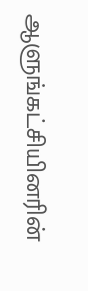ஆளுங்கட்சியினரின்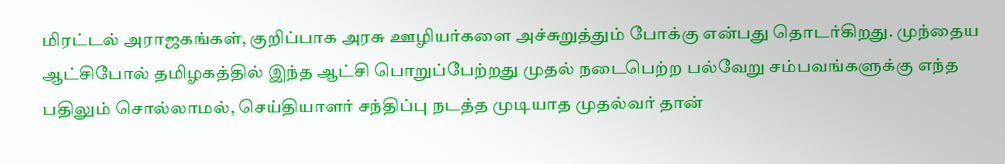மிரட்டல் அராஜகங்கள், குறிப்பாக அரசு ஊழியர்களை அச்சுறுத்தும் போக்கு என்பது தொடர்கிறது. முந்தைய ஆட்சிபோல் தமிழகத்தில் இந்த ஆட்சி பொறுப்பேற்றது முதல் நடைபெற்ற பல்வேறு சம்பவங்களுக்கு எந்த பதிலும் சொல்லாமல், செய்தியாளர் சந்திப்பு நடத்த முடியாத முதல்வர் தான்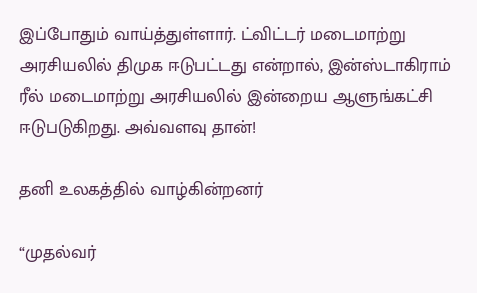இப்போதும் வாய்த்துள்ளார். ட்விட்டர் மடைமாற்று அரசியலில் திமுக ஈடுபட்டது என்றால், இன்ஸ்டாகிராம் ரீல் மடைமாற்று அரசியலில் இன்றைய ஆளுங்கட்சி ஈடுபடுகிறது. அவ்வளவு தான்!

தனி உலகத்தில் வாழ்கின்றனர்

“முதல்வர்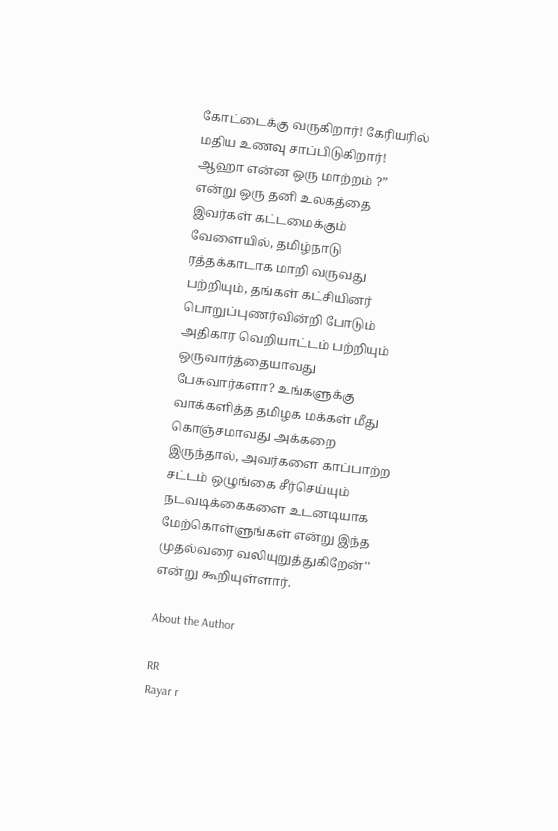கோட்டைக்கு வருகிறார்! கேரியரில் மதிய உணவு சாப்பிடுகிறார்! ஆஹா என்ன ஒரு மாற்றம் ?” என்று ஒரு தனி உலகத்தை இவர்கள் கட்டமைக்கும் வேளையில், தமிழ்நாடு ரத்தக்காடாக மாறி வருவது பற்றியும், தங்கள் கட்சியினர் பொறுப்புணர்வின்றி போடும் அதிகார வெறியாட்டம் பற்றியும் ஒருவார்த்தையாவது பேசுவார்களா? உங்களுக்கு வாக்களித்த தமிழக மக்கள் மீது கொஞ்சமாவது அக்கறை இருந்தால், அவர்களை காப்பாற்ற சட்டம் ஒழுங்கை சீர்செய்யும் நடவடிக்கைகளை உடனடியாக மேற்கொள்ளுங்கள் என்று இந்த முதல்வரை வலியுறுத்துகிறேன்'' என்று கூறியுள்ளார்.

About the Author

RR
Rayar r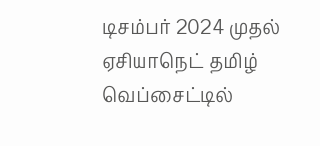டிசம்பர் 2024 முதல் ஏசியாநெட் தமிழ் வெப்சைட்டில்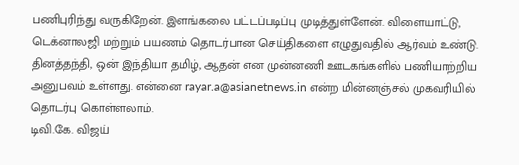பணிபுரிந்து வருகிறேன். இளங்கலை பட்டப்படிப்பு முடித்துள்ளேன். விளையாட்டு, டெக்னாலஜி மற்றும் பயணம் தொடர்பான செய்திகளை எழுதுவதில் ஆர்வம் உண்டு. தினத்தந்தி, ஒன் இந்தியா தமிழ், ஆதன் என முன்னணி ஊடகங்களில் பணியாற்றிய அனுபவம் உள்ளது. என்னை rayar.a@asianetnews.in என்ற மின்னஞ்சல் முகவரியில் தொடர்பு கொள்ளலாம்.
டிவி.கே. விஜய்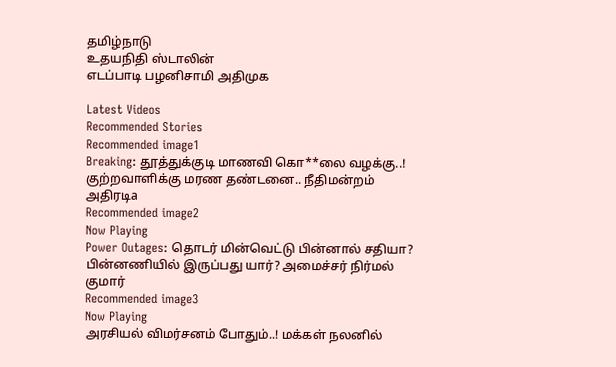தமிழ்நாடு
உதயநிதி ஸ்டாலின்
எடப்பாடி பழனிசாமி அதிமுக

Latest Videos
Recommended Stories
Recommended image1
Breaking: தூத்துக்குடி மாணவி கொ**லை வழக்கு..! குற்றவாளிக்கு மரண தண்டனை.. நீதிமன்றம் அதிரடிa
Recommended image2
Now Playing
Power Outages: தொடர் மின்வெட்டு பின்னால் சதியா? பின்னணியில் இருப்பது யார்? அமைச்சர் நிர்மல் குமார்
Recommended image3
Now Playing
அரசியல் விமர்சனம் போதும்..! மக்கள் நலனில்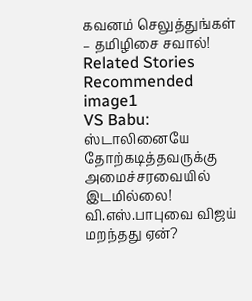கவனம் செலுத்துங்கள் – தமிழிசை சவால்!
Related Stories
Recommended image1
VS Babu: ஸ்டாலினையே தோற்கடித்தவருக்கு அமைச்சரவையில் இடமில்லை! வி.எஸ்.பாபுவை விஜய் மறந்தது ஏன்?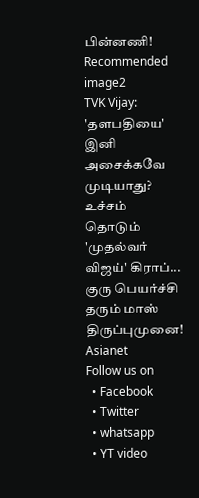பின்னணி!
Recommended image2
TVK Vijay: 'தளபதியை' இனி அசைக்கவே முடியாது? உச்சம் தொடும் 'முதல்வர் விஜய்' கிராப்... குரு பெயர்ச்சி தரும் மாஸ் திருப்புமுனை!
Asianet
Follow us on
  • Facebook
  • Twitter
  • whatsapp
  • YT video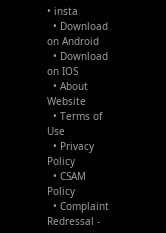• insta
  • Download on Android
  • Download on IOS
  • About Website
  • Terms of Use
  • Privacy Policy
  • CSAM Policy
  • Complaint Redressal -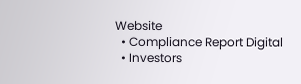Website
  • Compliance Report Digital
  • Investors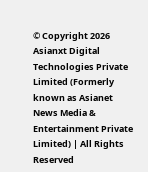© Copyright 2026 Asianxt Digital Technologies Private Limited (Formerly known as Asianet News Media & Entertainment Private Limited) | All Rights Reserved